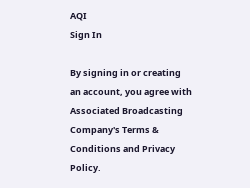AQI
Sign In

By signing in or creating an account, you agree with Associated Broadcasting Company's Terms & Conditions and Privacy Policy.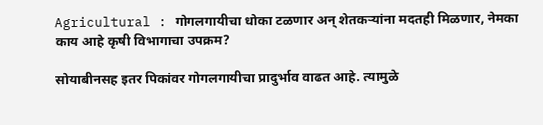Agricultural : गोगलगायीचा धोका टळणार अन् शेतकऱ्यांना मदतही मिळणार, नेमका काय आहे कृषी विभागाचा उपक्रम?

सोयाबीनसह इतर पिकांवर गोगलगायीचा प्रादुर्भाव वाढत आहे. त्यामुळे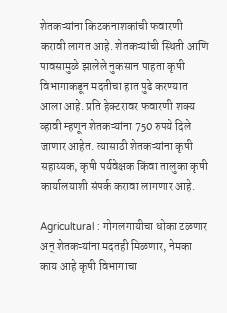शेतकऱ्यांना किटकनाशकांची फवारणी करावी लागत आहे. शेतकऱ्यांची स्थिती आणि पावसामुळे झालेले नुकसान पाहता कृषी विभागाकडून मदतीचा हात पुढे करण्यात आला आहे. प्रति हेक्टरावर फवारणी शक्य व्हावी म्हणून शेतकऱ्यांना 750 रुपये दिले जाणार आहेत. त्यासाठी शेतकऱ्यांना कृषी सहाय्यक, कृषी पर्यवेक्षक किंवा तालुका कृषी कार्यालयाशी संपर्क करावा लागणार आहे.

Agricultural : गोगलगायीचा धोका टळणार अन् शेतकऱ्यांना मदतही मिळणार, नेमका काय आहे कृषी विभागाचा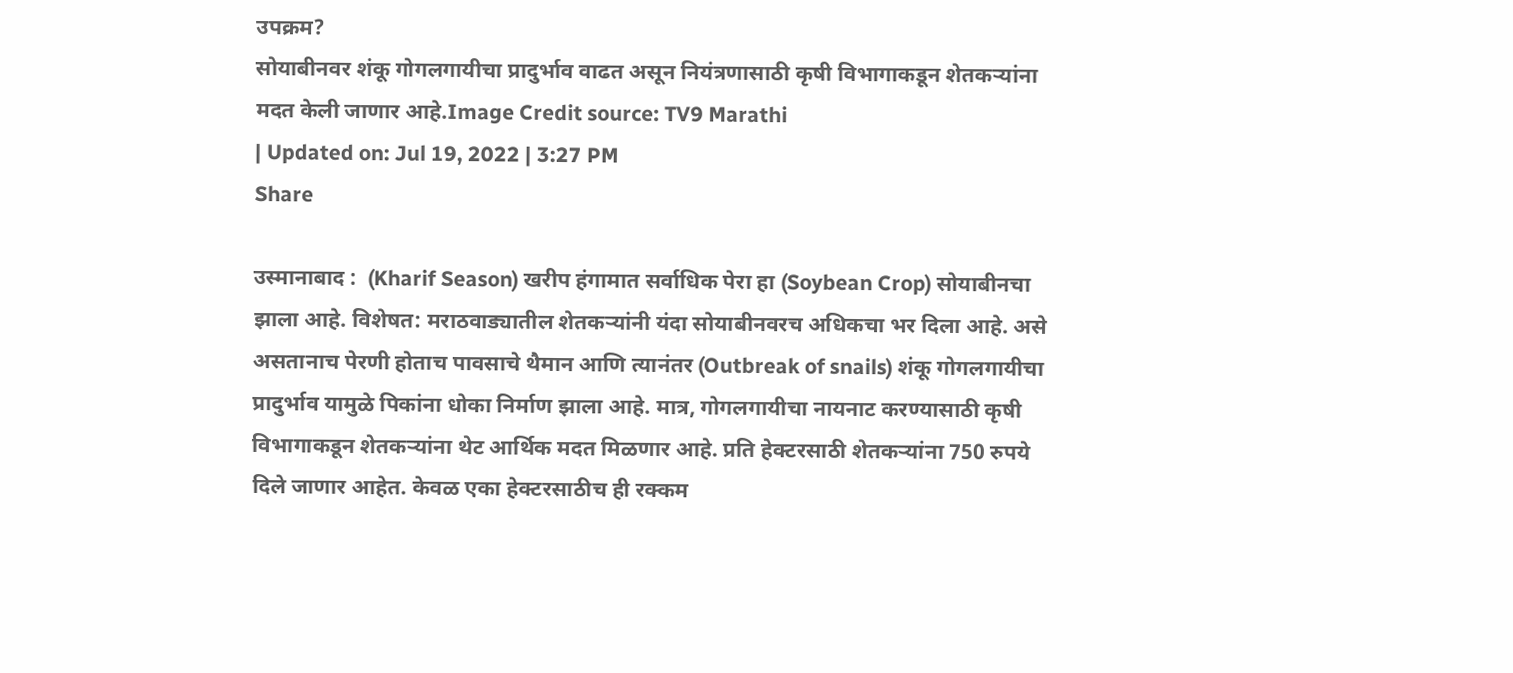उपक्रम?
सोयाबीनवर शंकू गोगलगायीचा प्रादुर्भाव वाढत असून नियंत्रणासाठी कृषी विभागाकडून शेतकऱ्यांना मदत केली जाणार आहे.Image Credit source: TV9 Marathi
| Updated on: Jul 19, 2022 | 3:27 PM
Share

उस्मानाबाद :  (Kharif Season) खरीप हंगामात सर्वाधिक पेरा हा (Soybean Crop) सोयाबीनचा झाला आहे. विशेषत: मराठवाड्यातील शेतकऱ्यांनी यंदा सोयाबीनवरच अधिकचा भर दिला आहे. असे असतानाच पेरणी होताच पावसाचे थैमान आणि त्यानंतर (Outbreak of snails) शंकू गोगलगायीचा प्रादुर्भाव यामुळे पिकांना धोका निर्माण झाला आहे. मात्र, गोगलगायीचा नायनाट करण्यासाठी कृषी विभागाकडून शेतकऱ्यांना थेट आर्थिक मदत मिळणार आहे. प्रति हेक्टरसाठी शेतकऱ्यांना 750 रुपये दिले जाणार आहेत. केवळ एका हेक्टरसाठीच ही रक्कम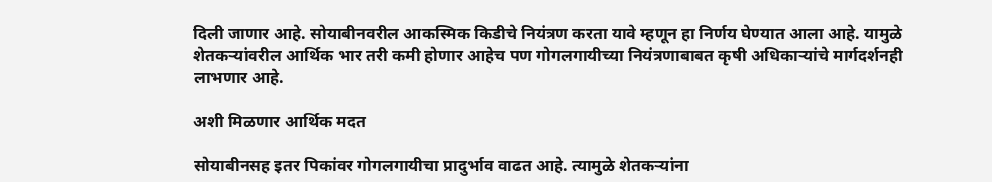दिली जाणार आहे. सोयाबीनवरील आकस्मिक किडीचे नियंत्रण करता यावे म्हणून हा निर्णय घेण्यात आला आहे. यामुळे शेतकऱ्यांवरील आर्थिक भार तरी कमी होणार आहेच पण गोगलगायीच्या नियंत्रणाबाबत कृषी अधिकाऱ्यांचे मार्गदर्शनही लाभणार आहे.

अशी मिळणार आर्थिक मदत

सोयाबीनसह इतर पिकांवर गोगलगायीचा प्रादुर्भाव वाढत आहे. त्यामुळे शेतकऱ्यांना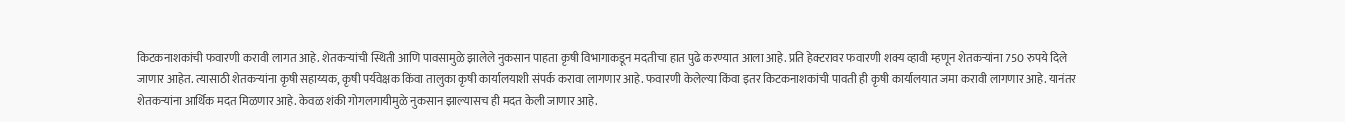किटकनाशकांची फवारणी करावी लागत आहे. शेतकऱ्यांची स्थिती आणि पावसामुळे झालेले नुकसान पाहता कृषी विभागाकडून मदतीचा हात पुढे करण्यात आला आहे. प्रति हेक्टरावर फवारणी शक्य व्हावी म्हणून शेतकऱ्यांना 750 रुपये दिले जाणार आहेत. त्यासाठी शेतकऱ्यांना कृषी सहाय्यक, कृषी पर्यवेक्षक किंवा तालुका कृषी कार्यालयाशी संपर्क करावा लागणार आहे. फवारणी केलेल्या किंवा इतर किटकनाशकांची पावती ही कृषी कार्यालयात जमा करावी लागणार आहे. यानंतर शेतकऱ्यांना आर्थिक मदत मिळणार आहे. केवळ शंकी गोगलगायीमुळे नुकसान झाल्यासच ही मदत केली जाणार आहे.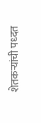शेतकऱ्यांची पध्दत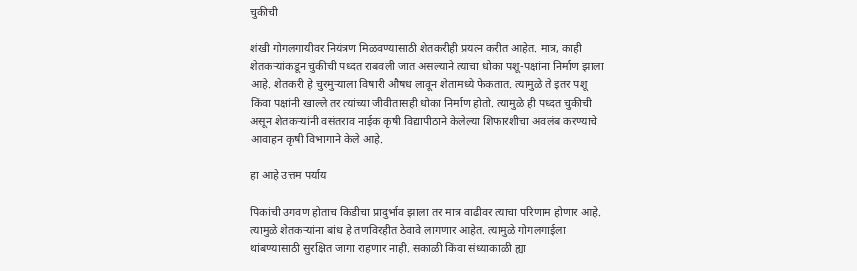चुकीची

शंखी गोगलगायीवर नियंत्रण मिळवण्यासाठी शेतकरीही प्रयत्न करीत आहेत. मात्र, काही शेतकऱ्यांकडून चुकीची पध्दत राबवली जात असल्याने त्याचा धोका पशू-पक्षांना निर्माण झाला आहे. शेतकरी हे चुरमुऱ्याला विषारी औषध लावून शेतामध्ये फेकतात. त्यामुळे ते इतर पशू किंवा पक्षांनी खाल्ले तर त्यांच्या जीवीतासही धोका निर्माण होतो. त्यामुळे ही पध्दत चुकीची असून शेतकऱ्यांनी वसंतराव नाईक कृषी विद्यापीठाने केलेल्या शिफारशीचा अवलंब करण्याचे आवाहन कृषी विभागाने केले आहे.

हा आहे उत्तम पर्याय

पिकांची उगवण होताच किडीचा प्रादुर्भाव झाला तर मात्र वाढीवर त्याचा परिणाम होणार आहे. त्यामुळे शेतकऱ्यांना बांध हे तणविरहीत ठेवावे लागणार आहेत. त्यामुळे गोगलगाईला थांबण्यासाठी सुरक्षित जागा राहणार नाही. सकाळी किंवा संध्याकाळी ह्या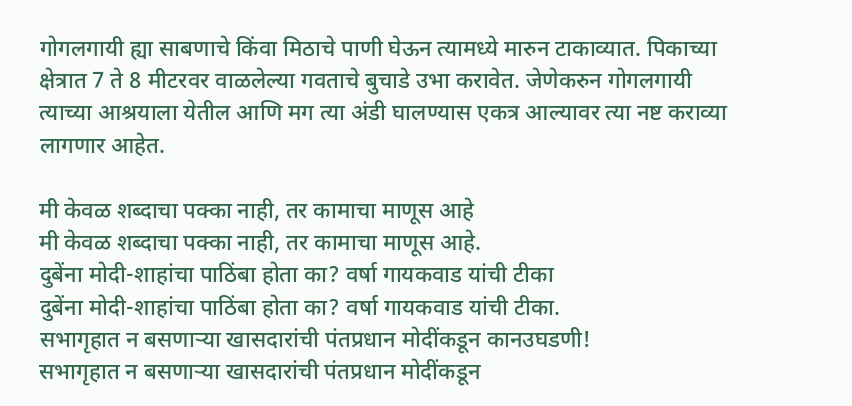गोगलगायी ह्या साबणाचे किंवा मिठाचे पाणी घेऊन त्यामध्ये मारुन टाकाव्यात. पिकाच्या क्षेत्रात 7 ते 8 मीटरवर वाळलेल्या गवताचे बुचाडे उभा करावेत. जेणेकरुन गोगलगायी त्याच्या आश्रयाला येतील आणि मग त्या अंडी घालण्यास एकत्र आल्यावर त्या नष्ट कराव्या लागणार आहेत.

मी केवळ शब्दाचा पक्का नाही, तर कामाचा माणूस आहे
मी केवळ शब्दाचा पक्का नाही, तर कामाचा माणूस आहे.
दुबेंना मोदी-शाहांचा पाठिंबा होता का? वर्षा गायकवाड यांची टीका
दुबेंना मोदी-शाहांचा पाठिंबा होता का? वर्षा गायकवाड यांची टीका.
सभागृहात न बसणाऱ्या खासदारांची पंतप्रधान मोदींकडून कानउघडणी!
सभागृहात न बसणाऱ्या खासदारांची पंतप्रधान मोदींकडून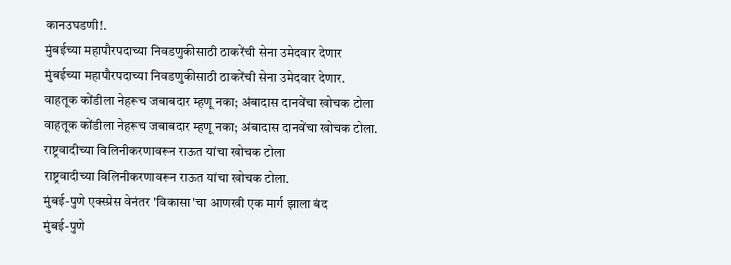कानउघडणी!.
मुंबईच्या महापौरपदाच्या निवडणुकीसाठी ठाकरेंची सेना उमेदवार देणार
मुंबईच्या महापौरपदाच्या निवडणुकीसाठी ठाकरेंची सेना उमेदवार देणार.
वाहतूक कोंडीला नेहरूच जबाबदार म्हणू नका; अंबादास दानवेंचा खोचक टोला
वाहतूक कोंडीला नेहरूच जबाबदार म्हणू नका; अंबादास दानवेंचा खोचक टोला.
राष्ट्रवादीच्या विलिनीकरणावरून राऊत यांचा खोचक टोला
राष्ट्रवादीच्या विलिनीकरणावरून राऊत यांचा खोचक टोला.
मुंबई-पुणे एक्स्प्रेस वेनंतर 'विकासा'चा आणखी एक मार्ग झाला बंद
मुंबई-पुणे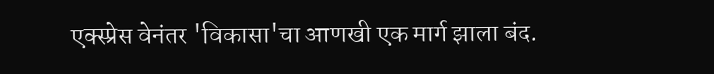एक्स्प्रेस वेनंतर 'विकासा'चा आणखी एक मार्ग झाला बंद.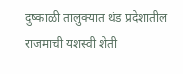दुष्काळी तालुक्यात थंड प्रदेशातील राजमाची यशस्वी शेती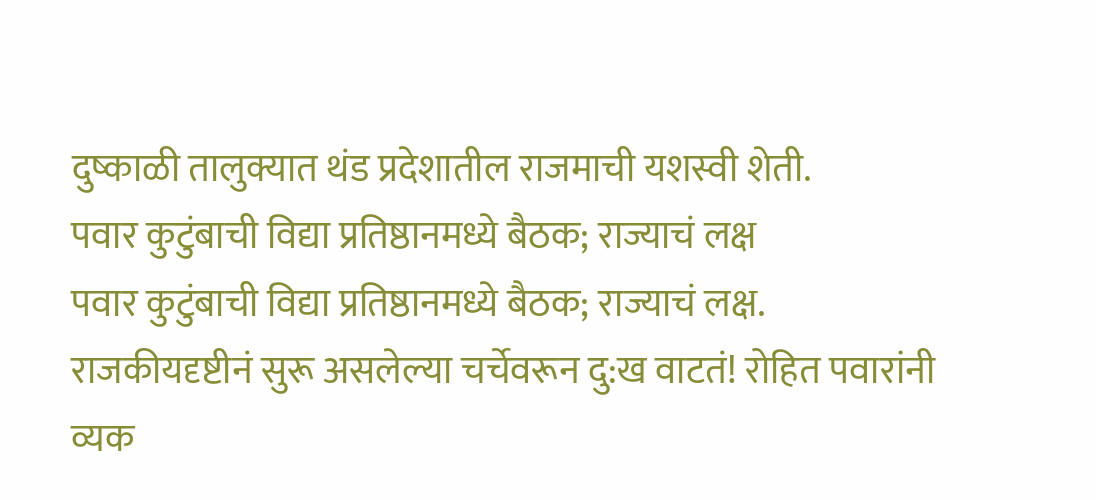दुष्काळी तालुक्यात थंड प्रदेशातील राजमाची यशस्वी शेती.
पवार कुटुंबाची विद्या प्रतिष्ठानमध्ये बैठक; राज्याचं लक्ष
पवार कुटुंबाची विद्या प्रतिष्ठानमध्ये बैठक; राज्याचं लक्ष.
राजकीयदृष्टीनं सुरू असलेल्या चर्चेवरून दु:ख वाटतं! रोहित पवारांनी व्यक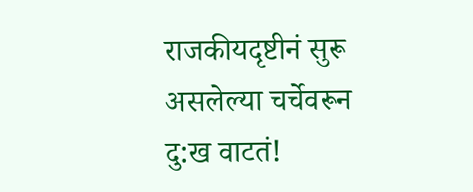राजकीयदृष्टीनं सुरू असलेल्या चर्चेवरून दु:ख वाटतं!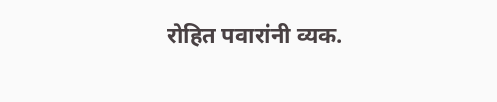रोहित पवारांनी व्यक.